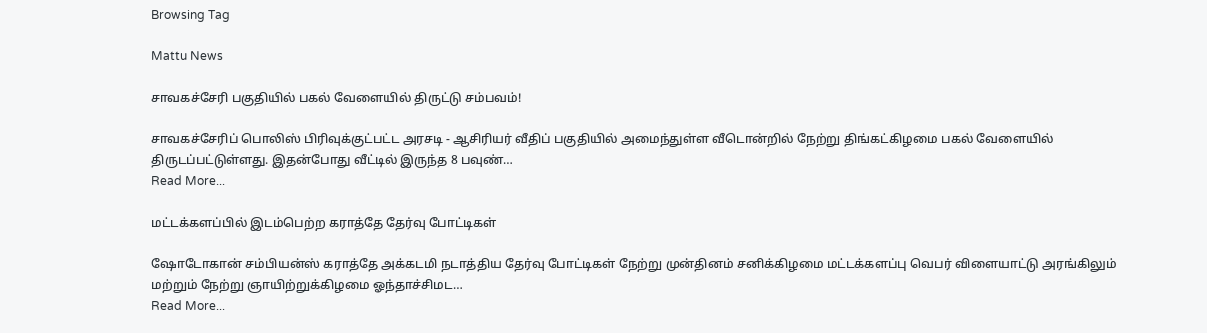Browsing Tag

Mattu News

சாவகச்சேரி பகுதியில் பகல் வேளையில் திருட்டு சம்பவம்!

சாவகச்சேரிப் பொலிஸ் பிரிவுக்குட்பட்ட அரசடி - ஆசிரியர் வீதிப் பகுதியில் அமைந்துள்ள வீடொன்றில் நேற்று திங்கட்கிழமை பகல் வேளையில் திருடப்பட்டுள்ளது. இதன்போது வீட்டில் இருந்த 8 பவுண்…
Read More...

மட்டக்களப்பில் இடம்பெற்ற கராத்தே தேர்வு போட்டிகள்

ஷோடோகான் சம்பியன்ஸ் கராத்தே அக்கடமி நடாத்திய தேர்வு போட்டிகள் நேற்று முன்தினம் சனிக்கிழமை மட்டக்களப்பு வெபர் விளையாட்டு அரங்கிலும் மற்றும் நேற்று ஞாயிற்றுக்கிழமை ஓந்தாச்சிமட…
Read More...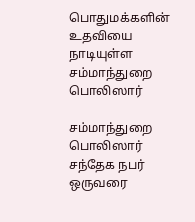பொதுமக்களின் உதவியை நாடியுள்ள சம்மாந்துறை பொலிஸார்

சம்மாந்துறை பொலிஸார் சந்தேக நபர் ஒருவரை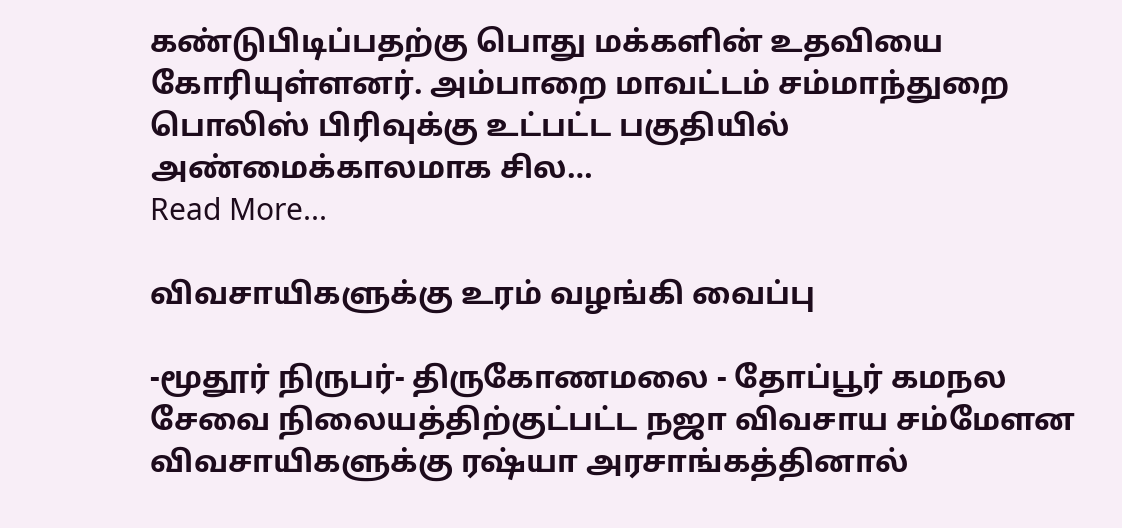கண்டுபிடிப்பதற்கு பொது மக்களின் உதவியை கோரியுள்ளனர். அம்பாறை மாவட்டம் சம்மாந்துறை பொலிஸ் பிரிவுக்கு உட்பட்ட பகுதியில் அண்மைக்காலமாக சில…
Read More...

விவசாயிகளுக்கு உரம் வழங்கி வைப்பு

-மூதூர் நிருபர்- திருகோணமலை - தோப்பூர் கமநல சேவை நிலையத்திற்குட்பட்ட நஜா விவசாய சம்மேளன விவசாயிகளுக்கு ரஷ்யா அரசாங்கத்தினால்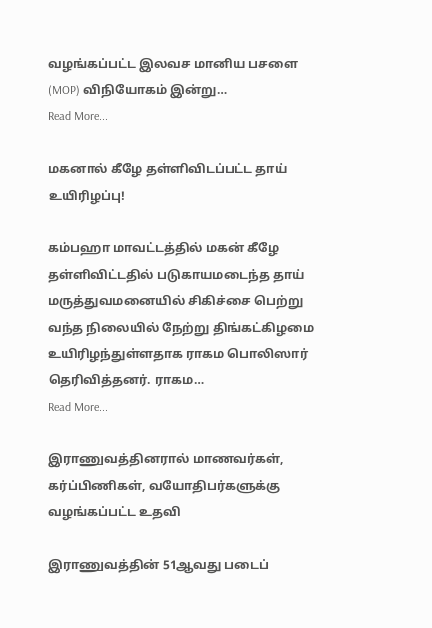வழங்கப்பட்ட இலவச மானிய பசளை (MOP) விநியோகம் இன்று…
Read More...

மகனால் கீழே தள்ளிவிடப்பட்ட தாய் உயிரிழப்பு!

கம்பஹா மாவட்டத்தில் மகன் கீழே தள்ளிவிட்டதில் படுகாயமடைந்த தாய் மருத்துவமனையில் சிகிச்சை பெற்று வந்த நிலையில் நேற்று திங்கட்கிழமை உயிரிழந்துள்ளதாக ராகம பொலிஸார் தெரிவித்தனர். ராகம…
Read More...

இராணுவத்தினரால் மாணவர்கள், கர்ப்பிணிகள், வயோதிபர்களுக்கு வழங்கப்பட்ட உதவி

இராணுவத்தின் 51ஆவது படைப்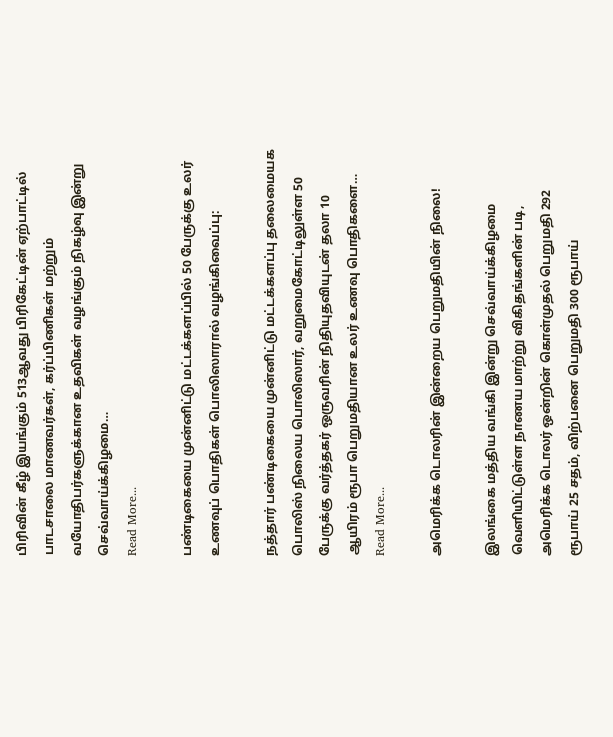பிரிவின் கீழ் இயங்கும் 513ஆவது பிரிகேட்டின் ஏற்பாட்டில் பாடசாலை மாணவர்கள், கர்ப்பிணிகள் மற்றும் வயோதிபர்களுக்கான உதவிகள் வழங்கும் நிகழ்வு இன்று செவ்வாய்க்கிழமை…
Read More...

பண்டிகையை முன்னிட்டு மட்டக்களப்பில் 50 பேருக்கு உலர் உணவுப் பொதிகள் பொலிஸாரால் வழங்கிவைப்பு:

நத்தார் பண்டிகையை முன்னிட்டு மட்டக்களப்பு தலைமையக பொலிஸ் நிலைய பொலிஸார், வறுமைகோட்டிலுள்ள 50 பேருக்கு வர்த்தகர் ஒருவரின் நிதியுதவியுடன் தலா 10 ஆயிரம் ரூபா பெறுமதியான உலர் உணவு பொதிகளை…
Read More...

அமெரிக்க டொலரின் இன்றைய பெறுமதியின் நிலை!

இலங்கை மத்திய வங்கி இன்று செவ்வாய்க்கிழமை வெளியிட்டுள்ள நாணய மாற்று விகிதங்களின் படி, அமெரிக்க டொலர் ஒன்றின் கொள்முதல் பெறுமதி 292 ரூபாய் 25 சதம், விற்பனை பெறுமதி 300 ரூபாய்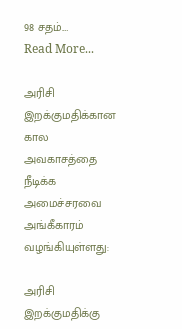98 சதம்.…
Read More...

அரிசி இறக்குமதிக்கான கால அவகாசத்தை நீடிக்க அமைச்சரவை அங்கீகாரம் வழங்கியுள்ளது:

அரிசி இறக்குமதிக்கு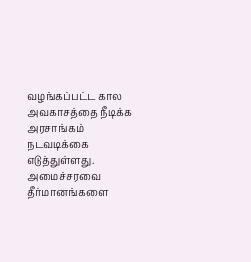வழங்கப்பட்ட கால அவகாசத்தை நீடிக்க அரசாங்கம் நடவடிக்கை எடுத்துள்ளது. அமைச்சரவை தீர்மானங்களை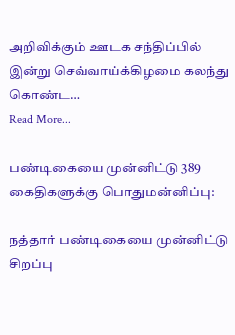அறிவிக்கும் ஊடக சந்திப்பில் இன்று செவ்வாய்க்கிழமை கலந்து கொண்ட…
Read More...

பண்டிகையை முன்னிட்டு 389 கைதிகளுக்கு பொதுமன்னிப்பு:

நத்தார் பண்டிகையை முன்னிட்டு சிறப்பு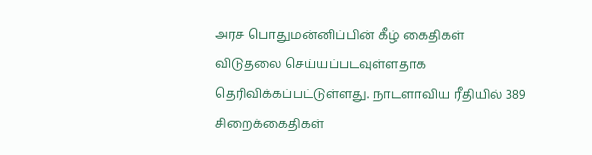அரச பொதுமன்னிப்பின் கீழ் கைதிகள் விடுதலை செய்யப்படவுள்ளதாக தெரிவிக்கப்பட்டுள்ளது. நாடளாவிய ரீதியில் 389 சிறைக்கைதிகள்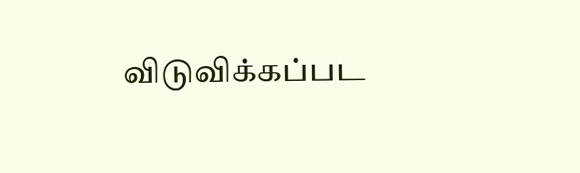விடுவிக்கப்பட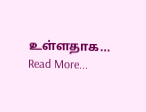உள்ளதாக…
Read More...